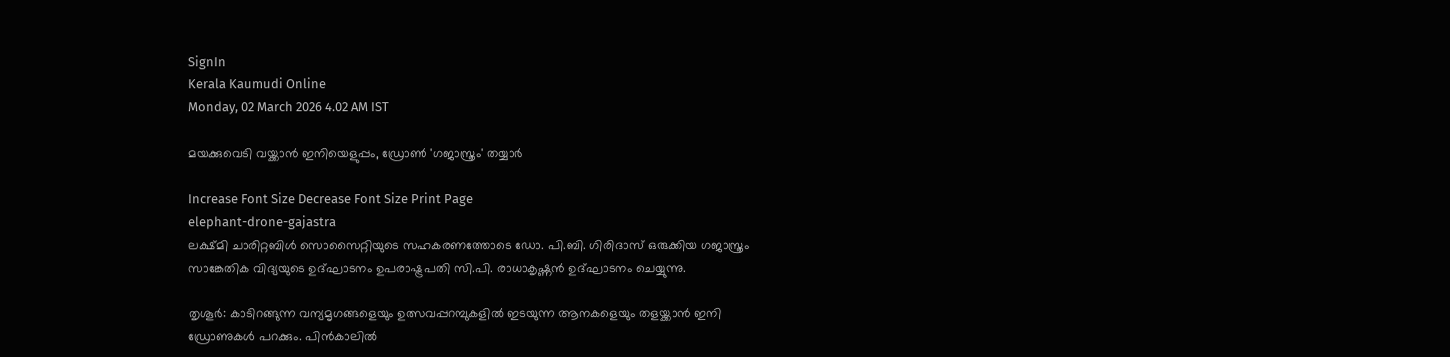SignIn
Kerala Kaumudi Online
Monday, 02 March 2026 4.02 AM IST

മയക്കുവെടി വയ്ക്കാൻ ഇനിയെളുപ്പം, ഡ്രോൺ 'ഗജാസ്ത്രം' തയ്യാർ

Increase Font Size Decrease Font Size Print Page
elephant-drone-gajastra
ലക്ഷ്മി ചാരിറ്റബിൾ സൊസൈറ്റിയുടെ സഹകരണത്തോടെ ഡോ. പി.ബി. ഗിരിദാസ് ഒരുക്കിയ ഗജാസ്ത്രം സാങ്കേതിക വിദ്യയുടെ ഉദ്ഘാടനം ഉപരാഷ്ട്രപതി സി.പി. രാധാകൃഷ്ണൻ ഉദ്ഘാടനം ചെയ്യുന്നു.

തൃശൂർ: കാടിറങ്ങുന്ന വന്യമൃഗങ്ങളെയും ഉത്സവപ്പറമ്പുകളിൽ ഇടയുന്ന ആനകളെയും തളയ്ക്കാൻ ഇനി ഡ്രോണുകൾ പറക്കും. പിൻകാലിൽ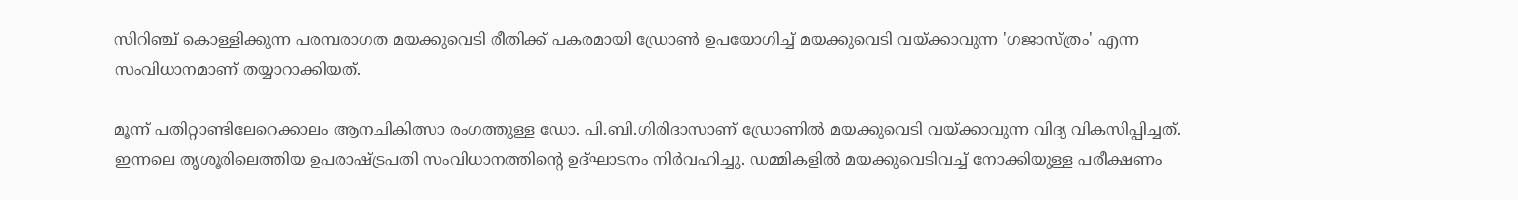സിറിഞ്ച് കൊള്ളിക്കുന്ന പരമ്പരാഗത മയക്കുവെടി രീതിക്ക് പകരമായി ഡ്രോൺ ഉപയോഗിച്ച് മയക്കുവെടി വയ്ക്കാവുന്ന 'ഗജാസ്ത്രം' എന്ന സംവിധാനമാണ് തയ്യാറാക്കിയത്.

മൂന്ന് പതിറ്റാണ്ടിലേറെക്കാലം ആനചികിത്സാ രംഗത്തുള്ള ഡോ. പി.ബി.ഗിരിദാസാണ് ഡ്രോണിൽ മയക്കുവെടി വയ്ക്കാവുന്ന വിദ്യ വികസിപ്പിച്ചത്. ഇന്നലെ തൃശൂരിലെത്തിയ ഉപരാഷ്ട്രപതി സംവിധാനത്തിന്റെ ഉദ്ഘാടനം നിർവഹിച്ചു. ഡമ്മികളിൽ മയക്കുവെടിവച്ച് നോക്കിയുള്ള പരീക്ഷണം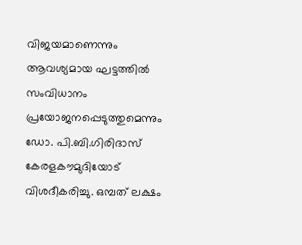വിജയമാണെന്നും ആവശ്യമായ ഘട്ടത്തിൽ സംവിധാനം പ്രയോജനപ്പെടുത്തുമെന്നും ഡോ. പി.ബി.ഗിരിദാസ് കേരളകൗമുദിയോട് വിശദീകരിച്ചു. ഒമ്പത് ലക്ഷം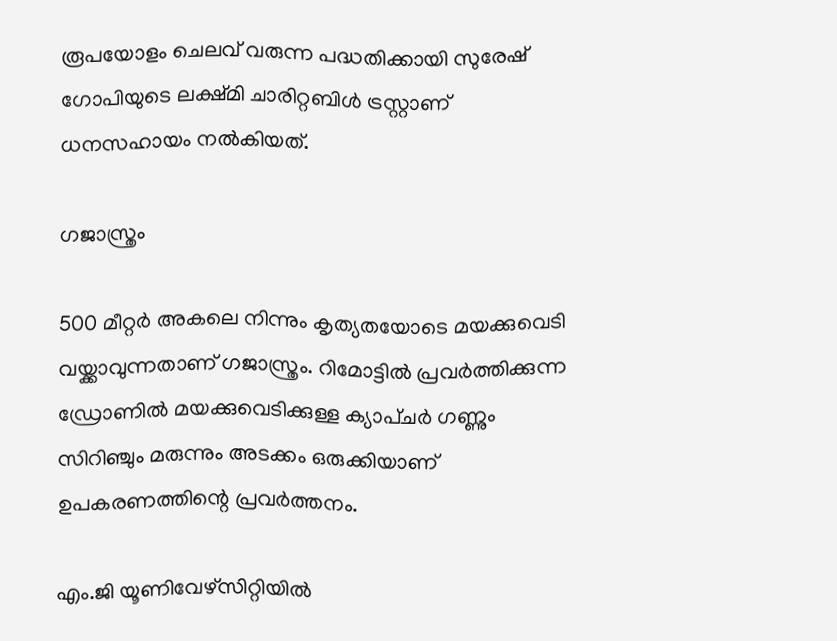രൂപയോളം ചെലവ് വരുന്ന പദ്ധതിക്കായി സുരേഷ് ഗോപിയുടെ ലക്ഷ്മി ചാരിറ്റബിൾ ട്രസ്റ്റാണ് ധനസഹായം നൽകിയത്.

ഗജാസ്ത്രം

500 മീറ്റർ അകലെ നിന്നും കൃത്യതയോടെ മയക്കുവെടി വയ്ക്കാവുന്നതാണ് ഗജാസ്ത്രം. റിമോട്ടിൽ പ്രവർത്തിക്കുന്ന ഡ്രോണിൽ മയക്കുവെടിക്കുള്ള ക്യാപ്ചർ ഗണ്ണും സിറിഞ്ചും മരുന്നും അടക്കം ഒരുക്കിയാണ് ഉപകരണത്തിന്റെ പ്രവർത്തനം.

എം.ജി യൂണിവേഴ്‌സിറ്റിയിൽ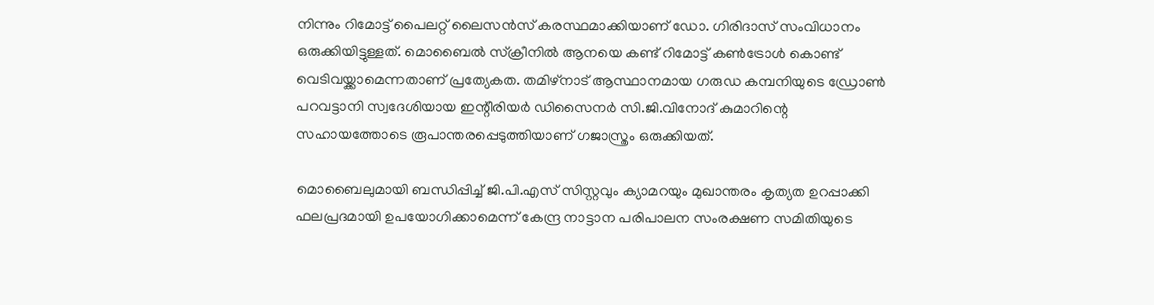നിന്നും റിമോട്ട് പൈലറ്റ് ലൈസൻസ് കരസ്ഥമാക്കിയാണ് ഡോ. ഗിരിദാസ് സംവിധാനം ഒരുക്കിയിട്ടുള്ളത്. മൊബൈൽ സ്‌ക്രീനിൽ ആനയെ കണ്ട് റിമോട്ട് കൺട്രോൾ കൊണ്ട് വെടിവയ്ക്കാമെന്നതാണ് പ്രത്യേകത. തമിഴ്‌നാട് ആസ്ഥാനമായ ഗരുഡ കമ്പനിയുടെ ഡ്രോൺ പറവട്ടാനി സ്വദേശിയായ ഇന്റീരിയർ ഡിസൈനർ സി.ജി.വിനോദ് കുമാറിന്റെ സഹായത്തോടെ രൂപാന്തരപ്പെടുത്തിയാണ് ഗജാസ്ത്രം ഒരുക്കിയത്.

മൊബൈലുമായി ബന്ധിപ്പിച്ച് ജി.പി.എസ് സിസ്റ്റവും ക്യാമറയും മുഖാന്തരം കൃത്യത ഉറപ്പാക്കി ഫലപ്രദമായി ഉപയോഗിക്കാമെന്ന് കേന്ദ്ര നാട്ടാന പരിപാലന സംരക്ഷണ സമിതിയുടെ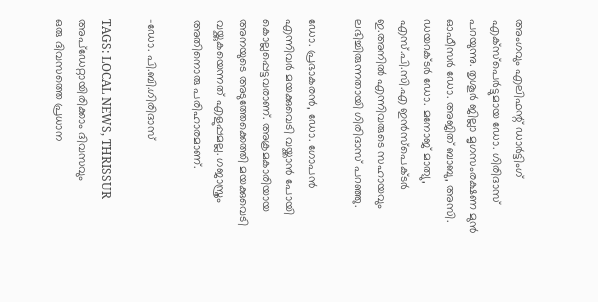അംഗവും എലിഫന്റ് ഡാർട്ടിംഗ് എക്‌സ്‌പെർട്ടുമായ ഡോ. ഗിരിദാസ് പറയുന്നു. തൃശൂർ ജില്ലാ മൃഗസംരക്ഷണ മുൻ ഓഫീസർ ഡോ. അജിത് ബാബു, അസി. ഡയറക്ടർ ഡോ. മനോജ് മാത്യു, എസ്.പി.സി.എ ഇൻസ്‌പെക്ടർ ഇ.അനിൽ എന്നിവരുടെ സഹായവും ലഭിച്ചിരുന്നതായി ഗിരിദാസ് പറഞ്ഞു.

ഡോ. പ്രഭാകരൻ, ഡോ. ഗോപൻ എന്നിവർ മയക്കുവെടി വയ്ക്കാൻ പോയി കൊല്ലപ്പെട്ടവരാണ്. അക്രമകാരിയായ അനയുടെ അടുത്തേക്കെത്തി മയക്കുവെടി വയ്ക്കുകയെന്നത് എളുപ്പമല്ല. ഗജാസ്ത്രം അതിനൊരു പരിഹാരമാണ്.

-ഡോ. പി.ബി.ഗിരിദാസ്‌

TAGS: LOCAL NEWS, THRISSUR
അപ്ഡേറ്റായിരിക്കാം ദിവസവും
ഒരു ദിവസത്തെ പ്രധാന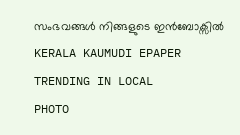സംഭവങ്ങൾ നിങ്ങളുടെ ഇൻബോക്സിൽ
KERALA KAUMUDI EPAPER
TRENDING IN LOCAL
PHOTO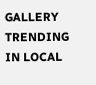GALLERY
TRENDING IN LOCAL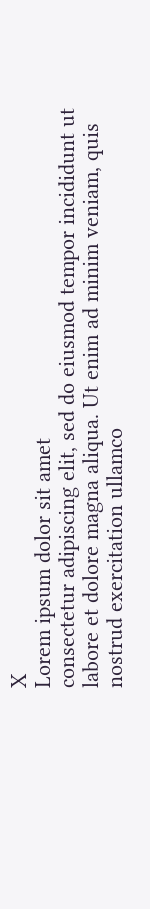X
Lorem ipsum dolor sit amet
consectetur adipiscing elit, sed do eiusmod tempor incididunt ut labore et dolore magna aliqua. Ut enim ad minim veniam, quis nostrud exercitation ullamco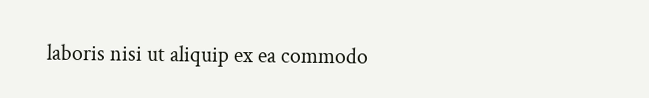laboris nisi ut aliquip ex ea commodo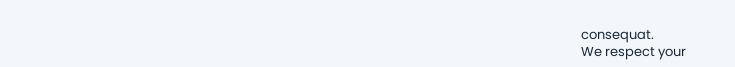consequat.
We respect your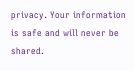privacy. Your information is safe and will never be shared.